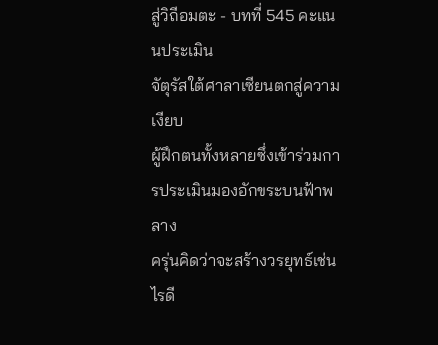สู่วิถีอมตะ - บทที่ 545 คะแนนประเมิน
จัตุรัสใต้ศาลาเซียนตกสู่ความเงียบ
ผู้ฝึกตนทั้งหลายซึ่งเข้าร่วมการประเมินมองอักขระบนฟ้าพลาง
ครุ่นคิดว่าจะสร้างวรยุทธ์เช่นไรดี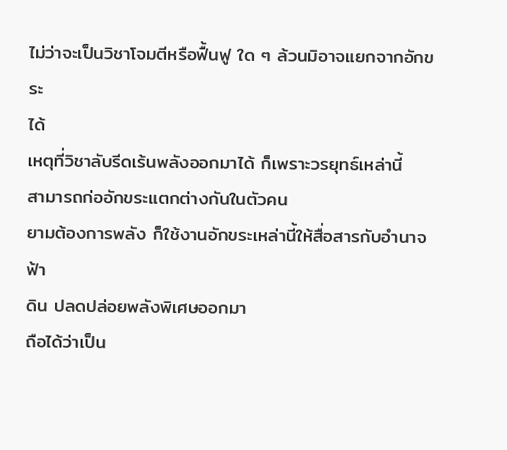ไม่ว่าจะเป็นวิชาโจมตีหรือฟื้นฟู ใด ๆ ล้วนมิอาจแยกจากอักขระ
ได้
เหตุที่วิชาลับรีดเร้นพลังออกมาได้ ก็เพราะวรยุทธ์เหล่านี้
สามารถก่ออักขระแตกต่างกันในตัวคน
ยามต้องการพลัง ก็ใช้งานอักขระเหล่านี้ให้สื่อสารกับอำนาจฟ้า
ดิน ปลดปล่อยพลังพิเศษออกมา
ถือได้ว่าเป็น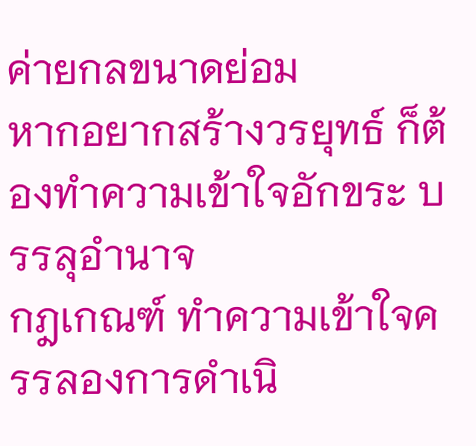ค่ายกลขนาดย่อม
หากอยากสร้างวรยุทธ์ ก็ต้องทำความเข้าใจอักขระ บรรลุอำนาจ
กฎเกณฑ์ ทำความเข้าใจครรลองการดำเนิ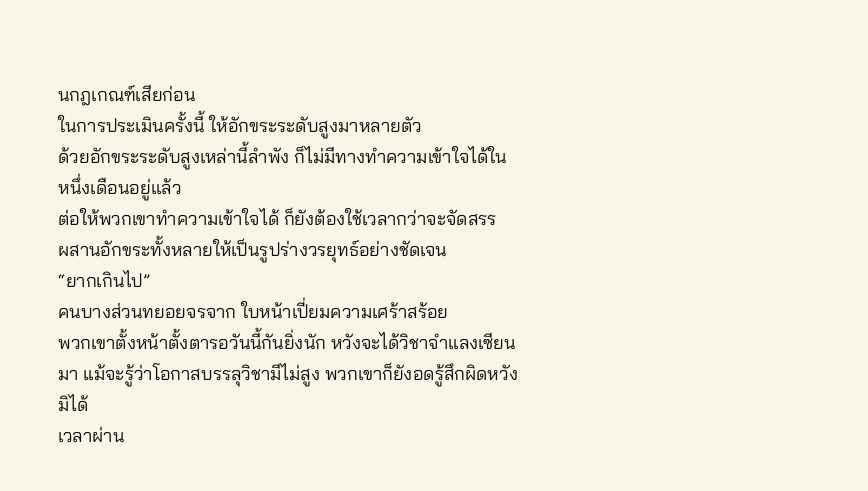นกฎเกณฑ์เสียก่อน
ในการประเมินครั้งนี้ ให้อักขระระดับสูงมาหลายตัว
ด้วยอักขระระดับสูงเหล่านี้ลำพัง ก็ไม่มีทางทำความเข้าใจได้ใน
หนึ่งเดือนอยู่แล้ว
ต่อให้พวกเขาทำความเข้าใจได้ ก็ยังต้องใช้เวลากว่าจะจัดสรร
ผสานอักขระทั้งหลายให้เป็นรูปร่างวรยุทธ์อย่างชัดเจน
“ยากเกินไป”
คนบางส่วนทยอยจรจาก ใบหน้าเปี่ยมความเศร้าสร้อย
พวกเขาตั้งหน้าตั้งตารอวันนี้กันยิ่งนัก หวังจะได้วิชาจำแลงเซียน
มา แม้จะรู้ว่าโอกาสบรรลุวิชามีไม่สูง พวกเขาก็ยังอดรู้สึกผิดหวังมิได้
เวลาผ่าน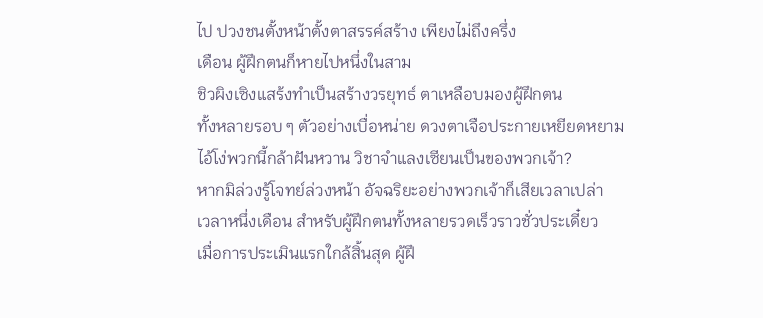ไป ปวงชนตั้งหน้าตั้งตาสรรค์สร้าง เพียงไม่ถึงครึ่ง
เดือน ผู้ฝึกตนก็หายไปหนึ่งในสาม
ชิวผิงเซิงแสร้งทำเป็นสร้างวรยุทธ์ ตาเหลือบมองผู้ฝึกตน
ทั้งหลายรอบ ๆ ตัวอย่างเบื่อหน่าย ดวงตาเจือประกายเหยียดหยาม
ไอ้โง่พวกนี้กล้าฝันหวาน วิชาจำแลงเซียนเป็นของพวกเจ้า?
หากมิล่วงรู้โจทย์ล่วงหน้า อัจฉริยะอย่างพวกเจ้าก็เสียเวลาเปล่า
เวลาหนึ่งเดือน สำหรับผู้ฝึกตนทั้งหลายรวดเร็วราวชั่วประเดี๋ยว
เมื่อการประเมินแรกใกล้สิ้นสุด ผู้ฝึ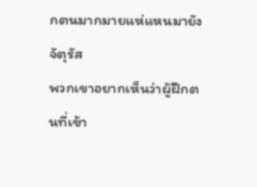กตนมากมายแห่แหนมายัง
จัตุรัส
พวกเขาอยากเห็นว่าผู้ฝึกตนที่เข้า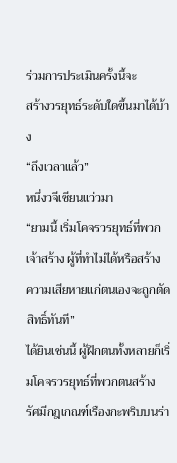ร่วมการประเมินครั้งนี้จะ
สร้างวรยุทธ์ระดับใดขึ้นมาได้บ้าง
“ถึงเวลาแล้ว”
หนึ่งวจีเซียนแว่วมา
“ยามนี้ เริ่มโคจรวรยุทธ์ที่พวกเจ้าสร้าง ผู้ที่ทำไม่ได้หรือสร้าง
ความเสียหายแก่ตนเองจะถูกตัดสิทธิ์ทันที”
ได้ยินเช่นนี้ ผู้ฝึกตนทั้งหลายก็เริ่มโคจรวรยุทธ์ที่พวกตนสร้าง
รัศมีกฎเกณฑ์เรืองกะพริบบนร่า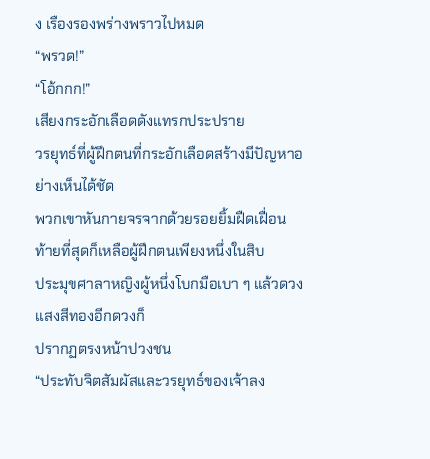ง เรืองรองพร่างพราวไปหมด
“พรวด!”
“โอ้กกก!”
เสียงกระอักเลือดดังแทรกประปราย
วรยุทธ์ที่ผู้ฝึกตนที่กระอักเลือดสร้างมีปัญหาอย่างเห็นได้ชัด
พวกเขาหันกายจรจากด้วยรอยยิ้มฝืดเฝื่อน
ท้ายที่สุดก็เหลือผู้ฝึกตนเพียงหนึ่งในสิบ
ประมุขศาลาหญิงผู้หนึ่งโบกมือเบา ๆ แล้วดวงแสงสีทองอีกดวงก็
ปรากฏตรงหน้าปวงชน
“ประทับจิตสัมผัสและวรยุทธ์ของเจ้าลง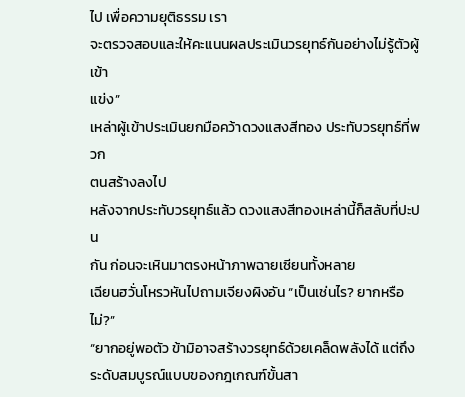ไป เพื่อความยุติธรรม เรา
จะตรวจสอบและให้คะแนนผลประเมินวรยุทธ์กันอย่างไม่รู้ตัวผู้เข้า
แข่ง”
เหล่าผู้เข้าประเมินยกมือคว้าดวงแสงสีทอง ประทับวรยุทธ์ที่พวก
ตนสร้างลงไป
หลังจากประทับวรยุทธ์แล้ว ดวงแสงสีทองเหล่านี้ก็สลับที่ปะปน
กัน ก่อนจะเหินมาตรงหน้าภาพฉายเซียนทั้งหลาย
เฉียนฮวั่นโหรวหันไปถามเจียงผิงอัน “เป็นเช่นไร? ยากหรือไม่?”
“ยากอยู่พอตัว ข้ามิอาจสร้างวรยุทธ์ด้วยเคล็ดพลังได้ แต่ถึง
ระดับสมบูรณ์แบบของกฎเกณฑ์ขั้นสา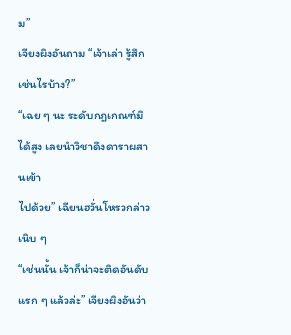ม”
เจียงผิงอันถาม “เจ้าเล่า รู้สึกเช่นไรบ้าง?”
“เฉย ๆ นะ ระดับกฎเกณฑ์มิได้สูง เลยนำวิชาดึงดาราผสานเข้า
ไปด้วย” เฉียนฮวั่นโหรวกล่าวเนิบ ๆ
“เช่นนั้น เจ้าก็น่าจะติดอันดับแรก ๆ แล้วล่ะ” เจียงผิงอันว่า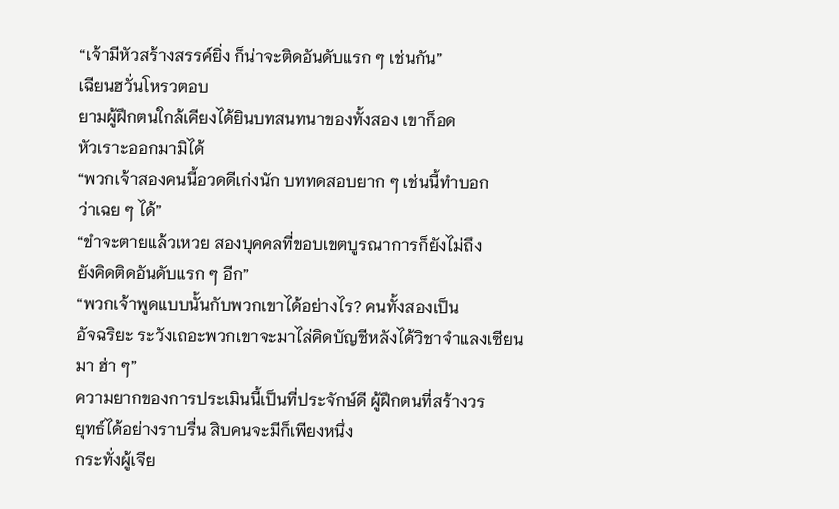“เจ้ามีหัวสร้างสรรค์ยิ่ง ก็น่าจะติดอันดับแรก ๆ เช่นกัน”
เฉียนฮวั่นโหรวตอบ
ยามผู้ฝึกตนใกล้เคียงได้ยินบทสนทนาของทั้งสอง เขาก็อด
หัวเราะออกมามิได้
“พวกเจ้าสองคนนี้อวดดีเก่งนัก บททดสอบยาก ๆ เช่นนี้ทำบอก
ว่าเฉย ๆ ได้”
“ขำจะตายแล้วเหวย สองบุคคลที่ขอบเขตบูรณาการก็ยังไม่ถึง
ยังคิดติดอันดับแรก ๆ อีก”
“พวกเจ้าพูดแบบนั้นกับพวกเขาได้อย่างไร? คนทั้งสองเป็น
อัจฉริยะ ระวังเถอะพวกเขาจะมาไล่คิดบัญชีหลังได้วิชาจำแลงเซียน
มา ฮ่า ๆ”
ความยากของการประเมินนี้เป็นที่ประจักษ์ดี ผู้ฝึกตนที่สร้างวร
ยุทธ์ได้อย่างราบรื่น สิบคนจะมีก็เพียงหนึ่ง
กระทั่งผู้เจีย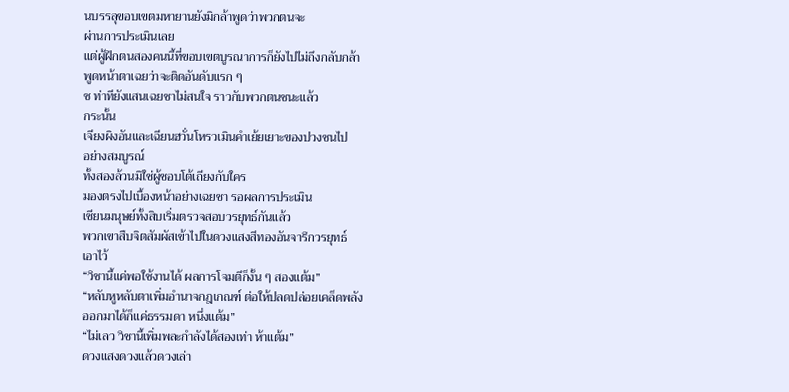นบรรลุขอบเขตมหายานยังมิกล้าพูดว่าพวกตนจะ
ผ่านการประเมินเลย
แต่ผู้ฝึกตนสองคนนี้ที่ขอบเขตบูรณาการก็ยังไปไม่ถึงกลับกล้า
พูดหน้าตาเฉยว่าจะติดอันดับแรก ๆ
ซ ท่าทียังแสนเฉยชาไม่สนใจ ราวกับพวกตนชนะแล้ว
กระนั้น
เจียงผิงอันและเฉียนฮวั่นโหรวเมินคำเย้ยเยาะของปวงชนไป
อย่างสมบูรณ์
ทั้งสองล้วนมิใช่ผู้ชอบโต้เถียงกับใคร
มองตรงไปเบื้องหน้าอย่างเฉยชา รอผลการประเมิน
เซียนมนุษย์ทั้งสิบเริ่มตรวจสอบวรยุทธ์กันแล้ว
พวกเขาสืบจิตสัมผัสเข้าไปในดวงแสงสีทองอันจารึกวรยุทธ์
เอาไว้
“วิชานี้แค่พอใช้งานได้ ผลการโจมตีก็งั้น ๆ สองแต้ม”
“หลับหูหลับตาเพิ่มอำนาจกฎเกณฑ์ ต่อให้ปลดปล่อยเคล็ดพลัง
ออกมาได้ก็แค่ธรรมดา หนึ่งแต้ม”
“ไม่เลว วิชานี้เพิ่มพละกำลังได้สองเท่า ห้าแต้ม”
ดวงแสงดวงแล้วดวงเล่า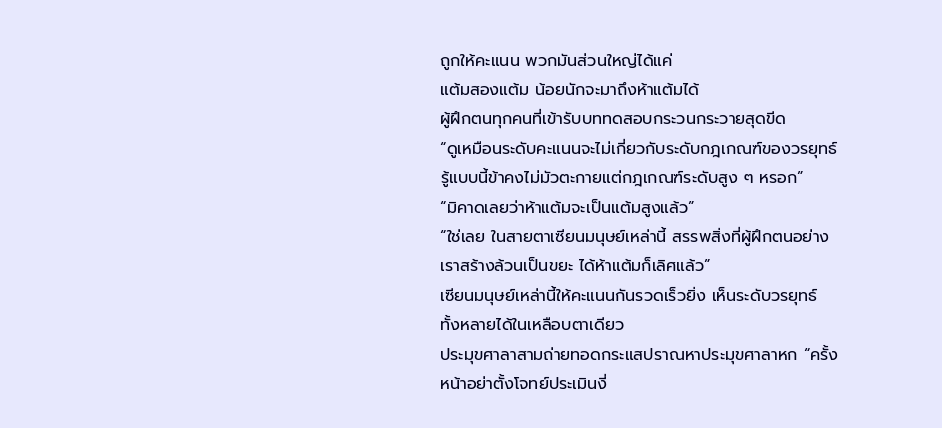ถูกให้คะแนน พวกมันส่วนใหญ่ได้แค่
แต้มสองแต้ม น้อยนักจะมาถึงห้าแต้มได้
ผู้ฝึกตนทุกคนที่เข้ารับบททดสอบกระวนกระวายสุดขีด
“ดูเหมือนระดับคะแนนจะไม่เกี่ยวกับระดับกฎเกณฑ์ของวรยุทธ์
รู้แบบนี้ข้าคงไม่มัวตะกายแต่กฎเกณฑ์ระดับสูง ๆ หรอก”
“มิคาดเลยว่าห้าแต้มจะเป็นแต้มสูงแล้ว”
“ใช่เลย ในสายตาเซียนมนุษย์เหล่านี้ สรรพสิ่งที่ผู้ฝึกตนอย่าง
เราสร้างล้วนเป็นขยะ ได้ห้าแต้มก็เลิศแล้ว”
เซียนมนุษย์เหล่านี้ให้คะแนนกันรวดเร็วยิ่ง เห็นระดับวรยุทธ์
ทั้งหลายได้ในเหลือบตาเดียว
ประมุขศาลาสามถ่ายทอดกระแสปราณหาประมุขศาลาหก “ครั้ง
หน้าอย่าตั้งโจทย์ประเมินงี่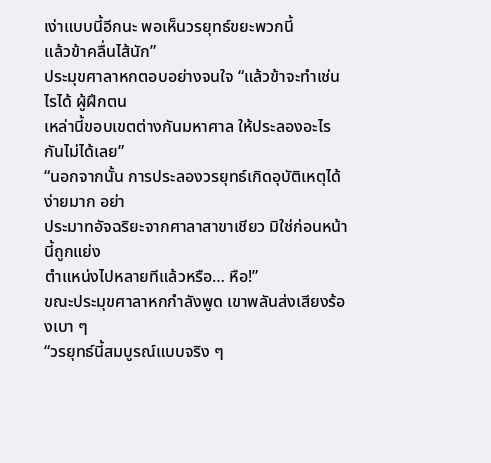เง่าแบบนี้อีกนะ พอเห็นวรยุทธ์ขยะพวกนี้
แล้วข้าคลื่นไส้นัก”
ประมุขศาลาหกตอบอย่างจนใจ “แล้วข้าจะทำเช่นไรได้ ผู้ฝึกตน
เหล่านี้ขอบเขตต่างกันมหาศาล ให้ประลองอะไรกันไม่ได้เลย”
“นอกจากนั้น การประลองวรยุทธ์เกิดอุบัติเหตุได้ง่ายมาก อย่า
ประมาทอัจฉริยะจากศาลาสาขาเชียว มิใช่ก่อนหน้านี้ถูกแย่ง
ตำแหน่งไปหลายทีแล้วหรือ… หือ!”
ขณะประมุขศาลาหกกำลังพูด เขาพลันส่งเสียงร้องเบา ๆ
“วรยุทธ์นี้สมบูรณ์แบบจริง ๆ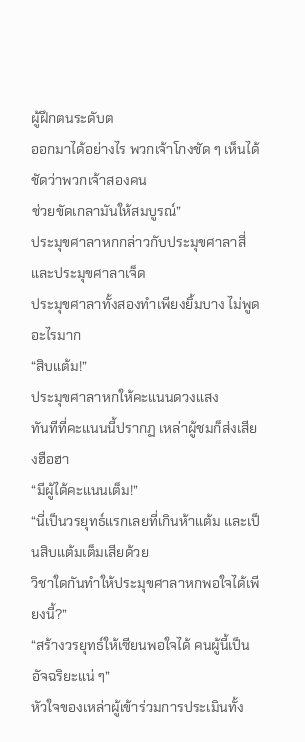ผู้ฝึกตนระดับต
ออกมาได้อย่างไร พวกเจ้าโกงชัด ๆ เห็นได้ชัดว่าพวกเจ้าสองคน
ช่วยขัดเกลามันให้สมบูรณ์”
ประมุขศาลาหกกล่าวกับประมุขศาลาสี่และประมุขศาลาเจ็ด
ประมุขศาลาทั้งสองทำเพียงยิ้มบาง ไม่พูดอะไรมาก
“สิบแต้ม!”
ประมุขศาลาหกให้คะแนนดวงแสง
ทันทีที่คะแนนนี้ปรากฏ เหล่าผู้ชมก็ส่งเสียงฮือฮา
“มีผู้ได้คะแนนเต็ม!”
“นี่เป็นวรยุทธ์แรกเลยที่เกินห้าแต้ม และเป็นสิบแต้มเต็มเสียด้วย
วิชาใดกันทำให้ประมุขศาลาหกพอใจได้เพียงนี้?”
“สร้างวรยุทธ์ให้เซียนพอใจได้ คนผู้นี้เป็นอัจฉริยะแน่ ๆ”
หัวใจของเหล่าผู้เข้าร่วมการประเมินทั้ง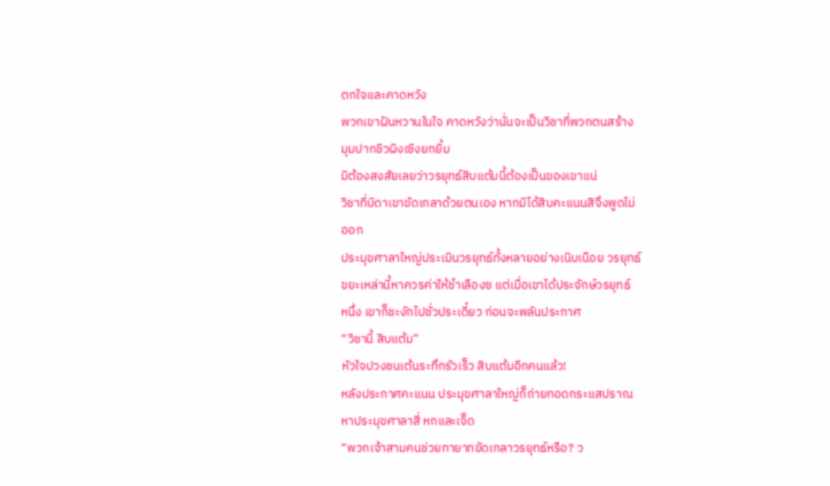ตกใจและคาดหวัง
พวกเขาฝันหวานในใจ คาดหวังว่านั่นจะเป็นวิชาที่พวกตนสร้าง
มุมปากชิวผิงเซิงยกยิ้ม
มิต้องสงสัยเลยว่าวรยุทธ์สิบแต้มนี้ต้องเป็นของเขาแน่
วิชาที่บิดาเขาขัดเกลาด้วยตนเอง หากมิได้สิบคะแนนสิจึงพูดไม่
ออก
ประมุขศาลาใหญ่ประเมินวรยุทธ์ทั้งหลายอย่างเนิบเนือย วรยุทธ์
ขยะเหล่านี้หาควรค่าให้ชำเลืองซ แต่เมื่อเขาได้ประจักษ์วรยุทธ์
หนึ่ง เขาก็ชะงักไปชั่วประเดี๋ยว ก่อนจะพลันประกาศ
“วิชานี้ สิบแต้ม”
หัวใจปวงชนเต้นระทึกรัวเร็ว สิบแต้มอีกคนแล้ว!
หลังประกาศคะแนน ประมุขศาลาใหญ่ก็ถ่ายทอดกระแสปราณ
หาประมุขศาลาสี่ หกและเจ็ด
“พวกเจ้าสามคนช่วยทายาทขัดเกลาวรยุทธ์หรือ? ว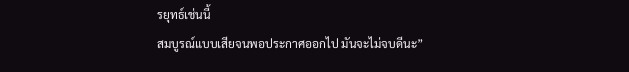รยุทธ์เช่นนี้
สมบูรณ์แบบเสียจนพอประกาศออกไป มันจะไม่จบดีนะ”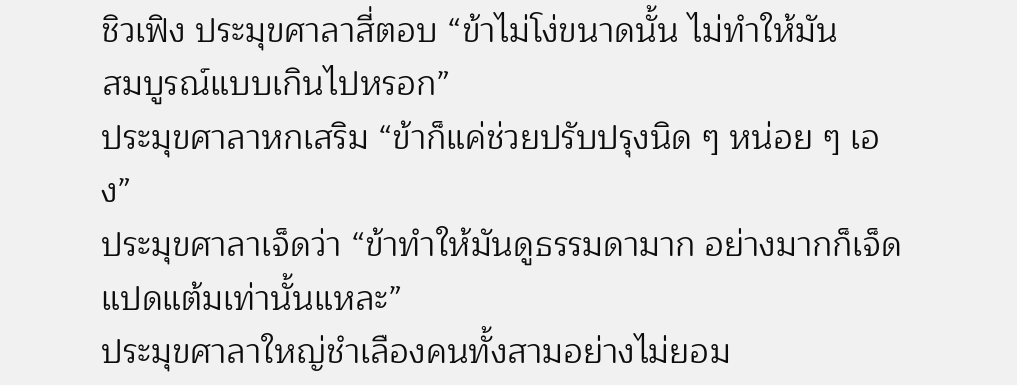ชิวเฟิง ประมุขศาลาสี่ตอบ “ข้าไม่โง่ขนาดนั้น ไม่ทำให้มัน
สมบูรณ์แบบเกินไปหรอก”
ประมุขศาลาหกเสริม “ข้าก็แค่ช่วยปรับปรุงนิด ๆ หน่อย ๆ เอง”
ประมุขศาลาเจ็ดว่า “ข้าทำให้มันดูธรรมดามาก อย่างมากก็เจ็ด
แปดแต้มเท่านั้นแหละ”
ประมุขศาลาใหญ่ชำเลืองคนทั้งสามอย่างไม่ยอม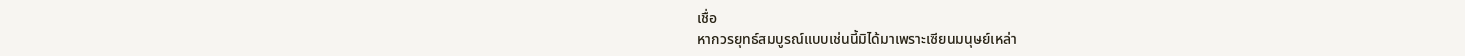เชื่อ
หากวรยุทธ์สมบูรณ์แบบเช่นนี้มิได้มาเพราะเซียนมนุษย์เหล่า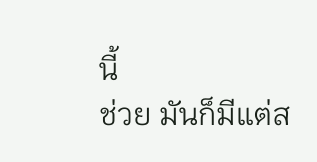นี้
ช่วย มันก็มีแต่ส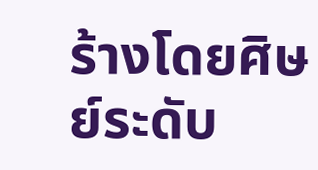ร้างโดยศิษย์ระดับ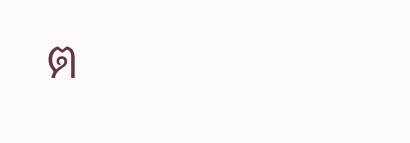ต